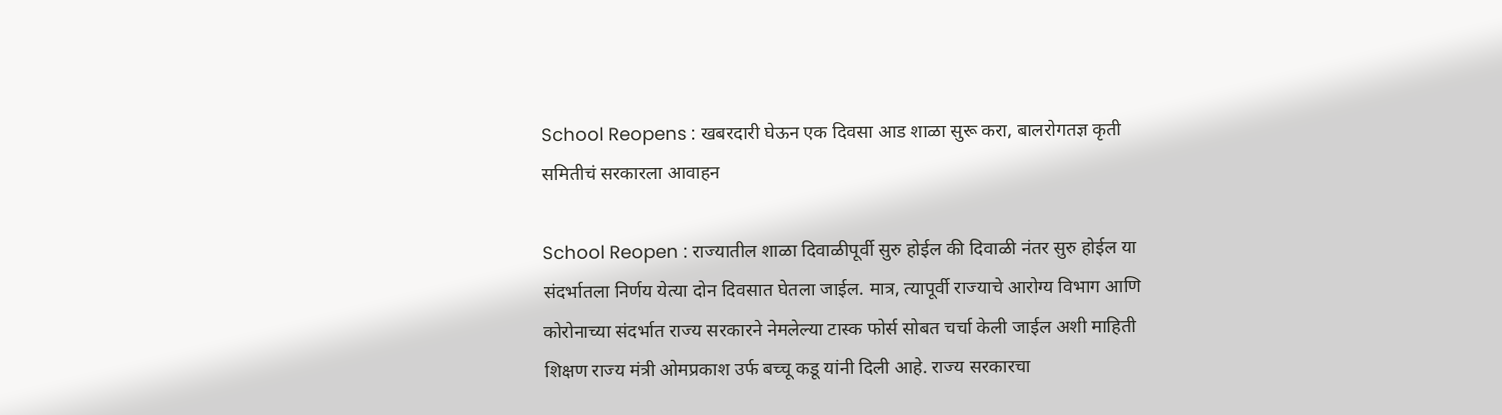School Reopens : खबरदारी घेऊन एक दिवसा आड शाळा सुरू करा, बालरोगतज्ञ कृती समितीचं सरकारला आवाहन

School Reopen : राज्यातील शाळा दिवाळीपूर्वी सुरु होईल की दिवाळी नंतर सुरु होईल या संदर्भातला निर्णय येत्या दोन दिवसात घेतला जाईल. मात्र, त्यापूर्वी राज्याचे आरोग्य विभाग आणि कोरोनाच्या संदर्भात राज्य सरकारने नेमलेल्या टास्क फोर्स सोबत चर्चा केली जाईल अशी माहिती शिक्षण राज्य मंत्री ओमप्रकाश उर्फ बच्चू कडू यांनी दिली आहे. राज्य सरकारचा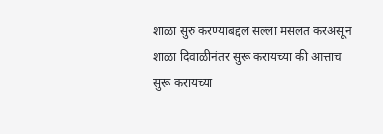शाळा सुरु करण्याबद्दल सल्ला मसलत करअसून शाळा दिवाळीनंतर सुरू करायच्या की आत्ताच सुरू करायच्या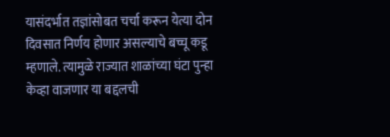यासंदर्भात तज्ञांसोबत चर्चा करून येत्या दोन दिवसात निर्णय होणार असल्याचे बच्चू कडू म्हणाले. त्यामुळे राज्यात शाळांच्या घंटा पुन्हा केव्हा वाजणार या बद्दलची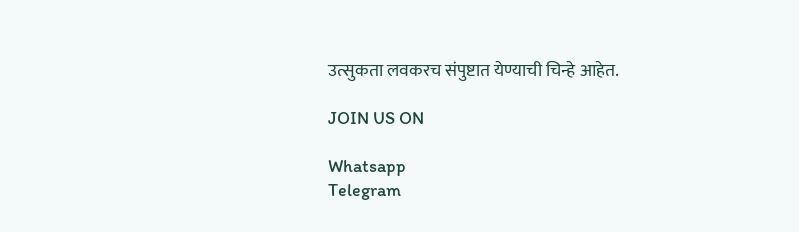उत्सुकता लवकरच संपुष्टात येण्याची चिन्हे आहेत.

JOIN US ON

Whatsapp
Telegram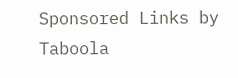Sponsored Links by Taboola